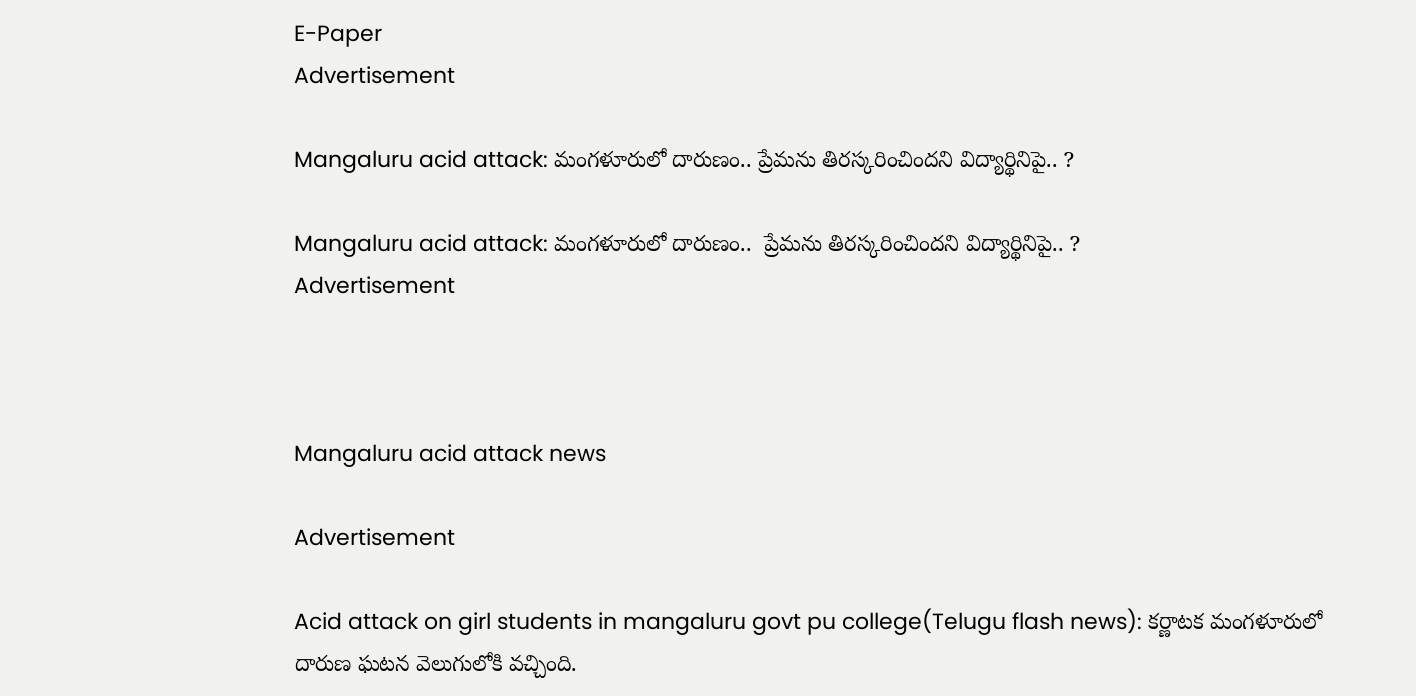E-Paper
Advertisement

Mangaluru acid attack: మంగళూరులో దారుణం.. ప్రేమను తిరస్కరించిందని విద్యార్థినిపై.. ?

Mangaluru acid attack: మంగళూరులో దారుణం..  ప్రేమను తిరస్కరించిందని విద్యార్థినిపై.. ?
Advertisement



Mangaluru acid attack news

Advertisement

Acid attack on girl students in mangaluru govt pu college(Telugu flash news): కర్ణాటక మంగళూరులో దారుణ ఘటన వెలుగులోకి వచ్చింది.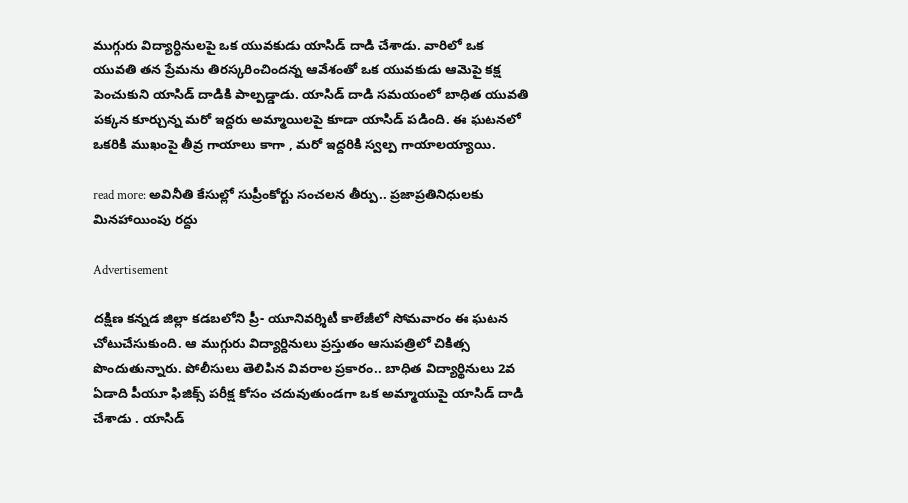ముగ్గురు విద్యార్ధినులపై ఒక యువకుడు యాసిడ్ దాడి చేశాడు. వారిలో ఒక యువతి తన ప్రేమను తిరస్కరించిందన్న ఆవేశంతో ఒక యువకుడు ఆమెపై కక్ష పెంచుకుని యాసిడ్ దాడికి పాల్పడ్డాడు. యాసిడ్ దాడి సమయంలో బాధిత యువతి పక్కన కూర్చున్న మరో ఇద్దరు అమ్మాయిలపై కూడా యాసిడ్ పడింది. ఈ ఘటనలో ఒకరికి ముఖంపై తీవ్ర గాయాలు కాగా , మరో ఇద్దరికి స్వల్ప గాయాలయ్యాయి.

read more: అవినీతి కేసుల్లో సుప్రీంకోర్టు సంచలన తీర్పు.. ప్రజాప్రతినిధులకు మినహాయింపు రద్దు

Advertisement

దక్షిణ కన్నడ జిల్లా కడబలోని ప్రీ- యూనివర్శిటీ కాలేజీలో సోమవారం ఈ ఘటన చోటుచేసుకుంది. ఆ ముగ్గురు విద్యార్దినులు ప్రస్తుతం ఆసుపత్రిలో చికిత్స పొందుతున్నారు. పోలీసులు తెలిపిన వివరాల ప్రకారం.. బాధిత విద్యార్థినులు 2వ ఏడాది పీయూ ఫిజిక్స్ పరీక్ష కోసం చదువుతుండగా ఒక అమ్మాయుపై యాసిడ్ దాడి చేశాడు . యాసిడ్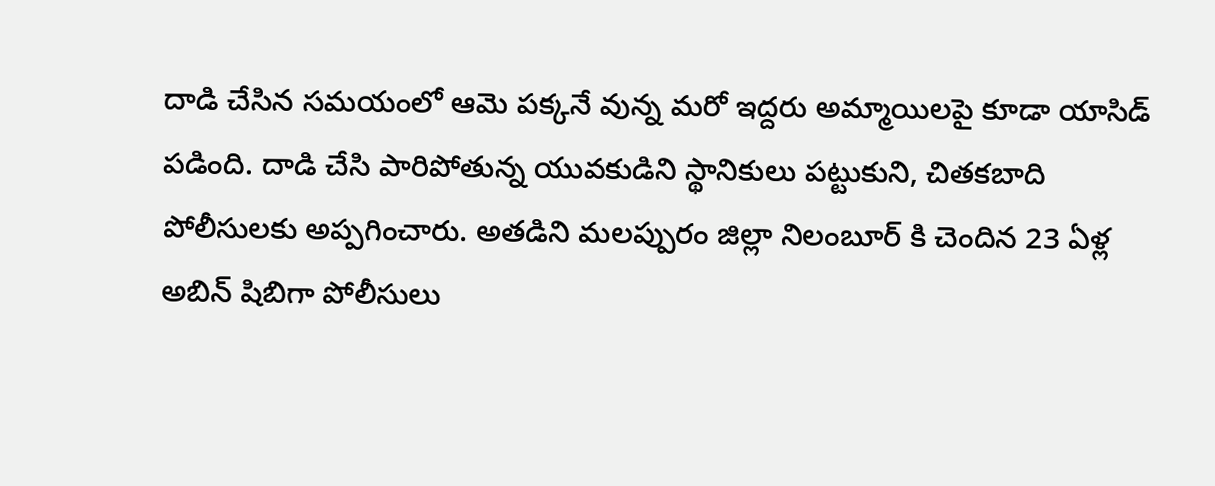దాడి చేసిన సమయంలో ఆమె పక్కనే వున్న మరో ఇద్దరు అమ్మాయిలపై కూడా యాసిడ్ పడింది. దాడి చేసి పారిపోతున్న యువకుడిని స్థానికులు పట్టుకుని, చితకబాది పోలీసులకు అప్పగించారు. అతడిని మలప్పురం జిల్లా నిలంబూర్ కి చెందిన 23 ఏళ్ల అబిన్ షిబిగా పోలీసులు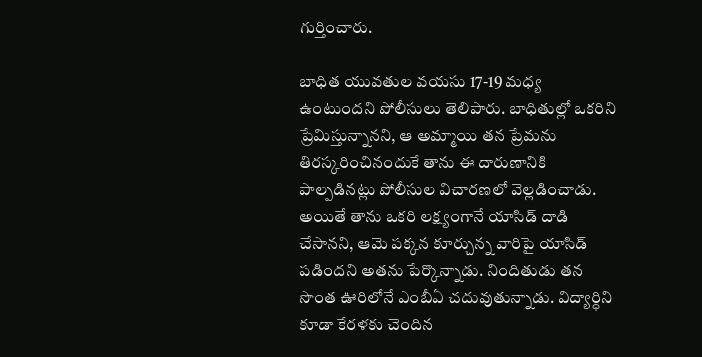గుర్తించారు.

బాధిత యువతుల వయసు 17-19 మధ్య ఉంటుందని పోలీసులు తెలిపారు. బాధితుల్లో ఒకరిని ప్రేమిస్తున్నానని, ఆ అమ్మాయి తన ప్రేమను తిరస్కరించినందుకే తాను ఈ దారుణానికి పాల్పడినట్లు పోలీసుల విచారణలో వెల్లడించాడు. అయితే తాను ఒకరి లక్ష్యంగానే యాసిడ్ దాడి చేసానని, ఆమె పక్కన కూర్చున్న వారిపై యాసిడ్ పడిందని అతను పేర్కొన్నాడు. నిందితుడు తన సొంత ఊరిలోనే ఎంబీఏ చదువుతున్నాడు. విద్యార్ధిని కూడా కేరళకు చెందిన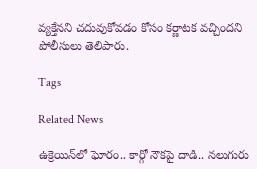వ్యక్తేనని చదువుకోవడం కోసం కర్ణాటక వచ్చిందని పోలీసులు తెలిపారు.

Tags

Related News

ఉక్రెయిన్‌లో ఘోరం.. కార్గో నౌకపై దాడి.. నలుగురు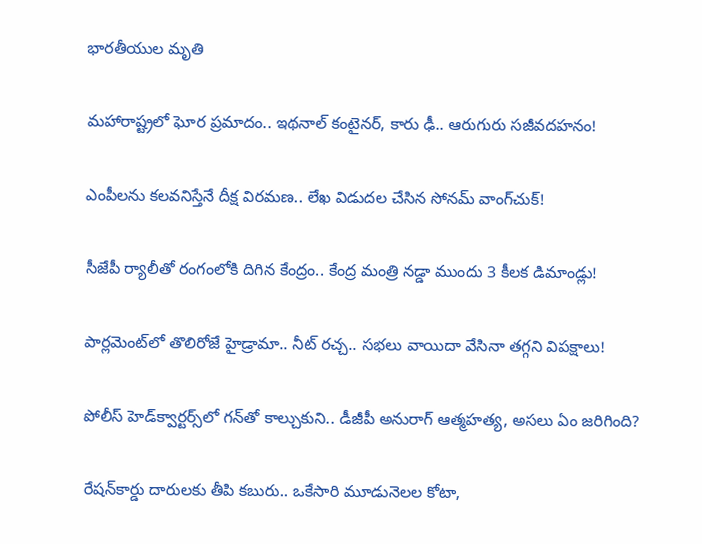భారతీయుల మృతి

మహారాష్ట్రలో ఘోర ప్రమాదం.. ఇథనాల్ కంటైనర్, కారు ఢీ.. ఆరుగురు సజీవదహనం!

ఎంపీలను కలవనిస్తేనే దీక్ష విరమణ.. లేఖ విడుదల చేసిన సోనమ్ వాంగ్‌చుక్!

సీజేపీ ర్యాలీతో రంగంలోకి దిగిన కేంద్రం.. కేంద్ర మంత్రి నడ్డా ముందు 3 కీలక డిమాండ్లు!

పార్లమెంట్‌లో తొలిరోజే హైడ్రామా.. నీట్ రచ్చ.. సభలు వాయిదా వేసినా తగ్గని విపక్షాలు!

పోలీస్ హెడ్‌క్వార్టర్స్‌లో గన్‌తో కాల్చుకుని.. డీజీపీ అనురాగ్‌ ఆత్మహత్య, అసలు ఏం జరిగింది?

రేషన్‌కార్డు దారులకు తీపి కబురు.. ఒకేసారి మూడునెలల కోటా,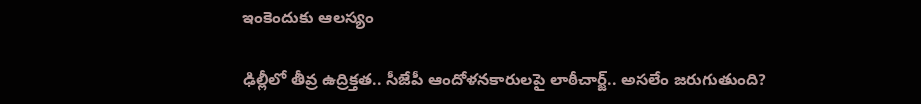ఇంకెందుకు ఆలస్యం

ఢిల్లీలో తీవ్ర ఉద్రిక్తత.. సీజేపీ ఆందోళనకారులపై లాఠీచార్జ్.. అసలేం జరుగుతుంది?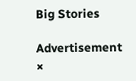Big Stories

Advertisement
×